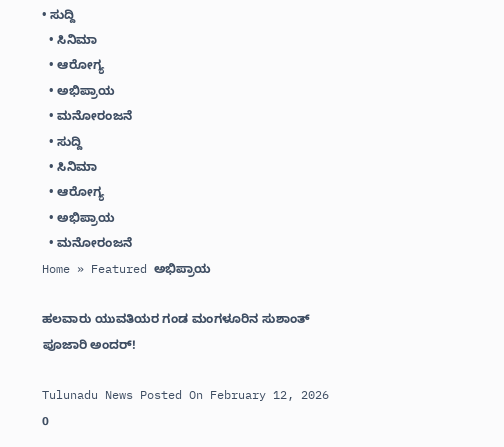• ಸುದ್ದಿ
  • ಸಿನಿಮಾ
  • ಆರೋಗ್ಯ
  • ಅಭಿಪ್ರಾಯ
  • ಮನೋರಂಜನೆ
  • ಸುದ್ದಿ
  • ಸಿನಿಮಾ
  • ಆರೋಗ್ಯ
  • ಅಭಿಪ್ರಾಯ
  • ಮನೋರಂಜನೆ
Home » Featured ಅಭಿಪ್ರಾಯ

ಹಲವಾರು ಯುವತಿಯರ ಗಂಡ ಮಂಗಳೂರಿನ ಸುಶಾಂತ್ ಪೂಜಾರಿ ಅಂದರ್!

Tulunadu News Posted On February 12, 2026
0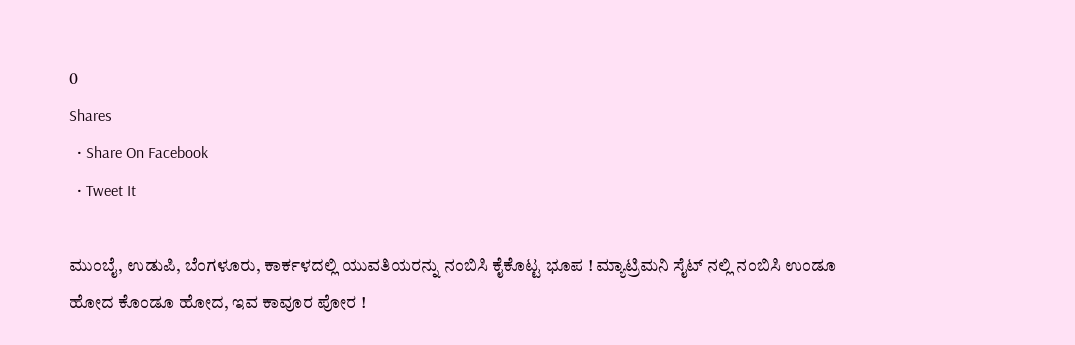0
Shares
  • Share On Facebook
  • Tweet It

ಮುಂಬೈ, ಉಡುಪಿ, ಬೆಂಗಳೂರು, ಕಾರ್ಕಳದಲ್ಲಿ ಯುವತಿಯರನ್ನು ನಂಬಿಸಿ ಕೈಕೊಟ್ಟ ಭೂಪ ! ಮ್ಯಾಟ್ರಿಮನಿ ಸೈಟ್ ನಲ್ಲಿ ನಂಬಿಸಿ ಉಂಡೂ ಹೋದ ಕೊಂಡೂ ಹೋದ, ಇವ ಕಾವೂರ ಪೋರ !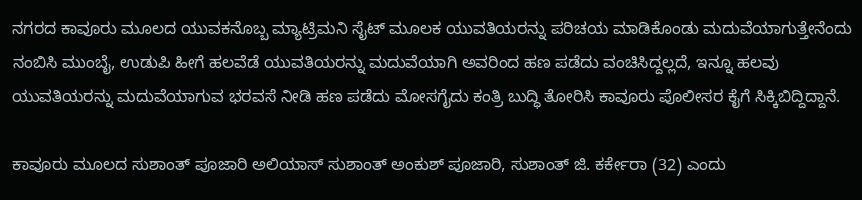ನಗರದ ಕಾವೂರು ಮೂಲದ ಯುವಕನೊಬ್ಬ ಮ್ಯಾಟ್ರಿಮನಿ ಸೈಟ್ ಮೂಲಕ ಯುವತಿಯರನ್ನು ಪರಿಚಯ ಮಾಡಿಕೊಂಡು ಮದುವೆಯಾಗುತ್ತೇನೆಂದು ನಂಬಿಸಿ ಮುಂಬೈ, ಉಡುಪಿ ಹೀಗೆ ಹಲವೆಡೆ ಯುವತಿಯರನ್ನು ಮದುವೆಯಾಗಿ ಅವರಿಂದ ಹಣ ಪಡೆದು ವಂಚಿಸಿದ್ದಲ್ಲದೆ, ಇನ್ನೂ ಹಲವು ಯುವತಿಯರನ್ನು ಮದುವೆಯಾಗುವ ಭರವಸೆ ನೀಡಿ ಹಣ ಪಡೆದು ಮೋಸಗೈದು ಕಂತ್ರಿ ಬುದ್ಧಿ ತೋರಿಸಿ ಕಾವೂರು ಪೊಲೀಸರ ಕೈಗೆ ಸಿಕ್ಕಿಬಿದ್ದಿದ್ದಾನೆ.

ಕಾವೂರು ಮೂಲದ ಸುಶಾಂತ್ ಪೂಜಾರಿ ಅಲಿಯಾಸ್ ಸುಶಾಂತ್ ಅಂಕುಶ್ ಪೂಜಾರಿ, ಸುಶಾಂತ್ ಜಿ. ಕರ್ಕೇರಾ (32) ಎಂದು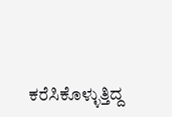ಕರೆಸಿಕೊಳ್ಳುತ್ತಿದ್ದ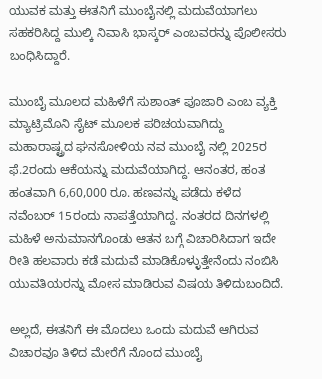ಯುವಕ ಮತ್ತು ಈತನಿಗೆ ಮುಂಬೈನಲ್ಲಿ ಮದುವೆಯಾಗಲು ಸಹಕರಿಸಿದ್ದ ಮುಲ್ಕಿ ನಿವಾಸಿ ಭಾಸ್ಕ‌ರ್ ಎಂಬವರನ್ನು ಪೊಲೀಸರು ಬಂಧಿಸಿದ್ದಾರೆ.

ಮುಂಬೈ ಮೂಲದ ಮಹಿಳೆಗೆ ಸುಶಾಂತ್ ಪೂಜಾರಿ ಎಂಬ ವ್ಯಕ್ತಿ ಮ್ಯಾಟ್ರಿಮೊನಿ ಸೈಟ್ ಮೂಲಕ ಪರಿಚಯವಾಗಿದ್ದು ಮಹಾರಾಷ್ಟ್ರದ ಘನಸೋಳಿಯ ನವ ಮುಂಬೈ ನಲ್ಲಿ 2025ರ ಫೆ.2ರಂದು ಆಕೆಯನ್ನು ಮದುವೆಯಾಗಿದ್ದ. ಆನಂತರ, ಹಂತ ಹಂತವಾಗಿ 6,60,000 ರೂ. ಹಣವನ್ನು ಪಡೆದು ಕಳೆದ ನವೆಂಬರ್ 15ರಂದು ನಾಪತ್ತೆಯಾಗಿದ್ದ. ನಂತರದ ದಿನಗಳಲ್ಲಿ ಮಹಿಳೆ ಅನುಮಾನಗೊಂಡು ಆತನ ಬಗ್ಗೆ ವಿಚಾರಿಸಿದಾಗ ಇದೇ ರೀತಿ ಹಲವಾರು ಕಡೆ ಮದುವೆ ಮಾಡಿಕೊಳ್ಳುತ್ತೇನೆಂದು ನಂಬಿಸಿ ಯುವತಿಯರನ್ನು ಮೋಸ ಮಾಡಿರುವ ವಿಷಯ ತಿಳಿದುಬಂದಿದೆ.

ಅಲ್ಲದೆ, ಈತನಿಗೆ ಈ ಮೊದಲು ಒಂದು ಮದುವೆ ಆಗಿರುವ ವಿಚಾರವೂ ತಿಳಿದ ಮೇರೆಗೆ ನೊಂದ ಮುಂಬೈ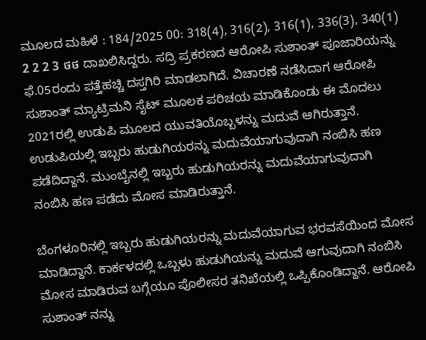ಮೂಲದ ಮಹಿಳೆ : 184/2025 00: 318(4), 316(2), 316(1), 336(3), 340(1) 2 2 2 3 ថថ ದಾಖಲಿಸಿದ್ದರು. ಸದ್ರಿ ಪ್ರಕರಣದ ಆರೋಪಿ ಸುಶಾಂತ್ ಪೂಜಾರಿಯನ್ನು ಫೆ.05ರಂದು ಪತ್ತೆಹಚ್ಚಿ ದಸ್ತಗಿರಿ ಮಾಡಲಾಗಿದೆ. ವಿಚಾರಣೆ ನಡೆಸಿದಾಗ ಆರೋಪಿ ಸುಶಾಂತ್ ಮ್ಯಾಟ್ರಿಮನಿ ಸೈಟ್ ಮೂಲಕ ಪರಿಚಯ ಮಾಡಿಕೊಂಡು ಈ ಮೊದಲು 2021ರಲ್ಲಿ ಉಡುಪಿ ಮೂಲದ ಯುವತಿಯೊಬ್ಬಳನ್ನು ಮದುವೆ ಆಗಿರುತ್ತಾನೆ. ಉಡುಪಿಯಲ್ಲಿ ಇಬ್ಬರು ಹುಡುಗಿಯರನ್ನು ಮದುವೆಯಾಗುವುದಾಗಿ ನಂಬಿಸಿ ಹಣ ಪಡೆದಿದ್ದಾನೆ. ಮುಂಬೈನಲ್ಲಿ ಇಬ್ಬರು ಹುಡುಗಿಯರನ್ನು ಮದುವೆಯಾಗುವುದಾಗಿ ನಂಬಿಸಿ ಹಣ ಪಡೆದು ಮೋಸ ಮಾಡಿರುತ್ತಾನೆ.

ಬೆಂಗಳೂರಿನಲ್ಲಿ ಇಬ್ಬರು ಹುಡುಗಿಯರನ್ನು ಮದುವೆಯಾಗುವ ಭರವಸೆಯಿಂದ ಮೋಸ ಮಾಡಿದ್ದಾನೆ. ಕಾರ್ಕಳದಲ್ಲಿ ಒಬ್ಬಳು ಹುಡುಗಿಯನ್ನು ಮದುವೆ ಆಗುವುದಾಗಿ ನಂಬಿಸಿ ಮೋಸ ಮಾಡಿರುವ ಬಗ್ಗೆಯೂ ಪೊಲೀಸರ ತನಿಖೆಯಲ್ಲಿ ಒಪ್ಪಿಕೊಂಡಿದ್ದಾನೆ. ಆರೋಪಿ ಸುಶಾಂತ್ ನನ್ನು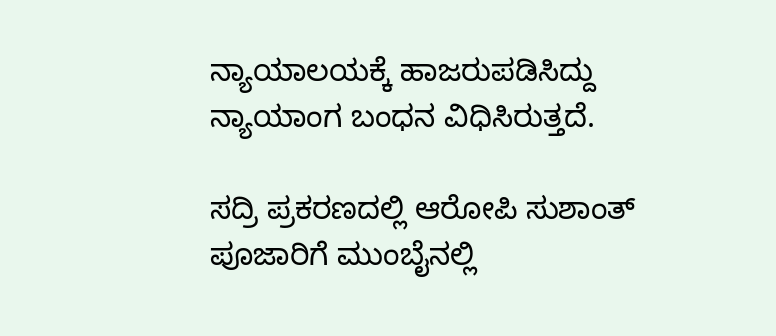ನ್ಯಾಯಾಲಯಕ್ಕೆ ಹಾಜರುಪಡಿಸಿದ್ದು ನ್ಯಾಯಾಂಗ ಬಂಧನ ವಿಧಿಸಿರುತ್ತದೆ.

ಸದ್ರಿ ಪ್ರಕರಣದಲ್ಲಿ ಆರೋಪಿ ಸುಶಾಂತ್ ಪೂಜಾರಿಗೆ ಮುಂಬೈನಲ್ಲಿ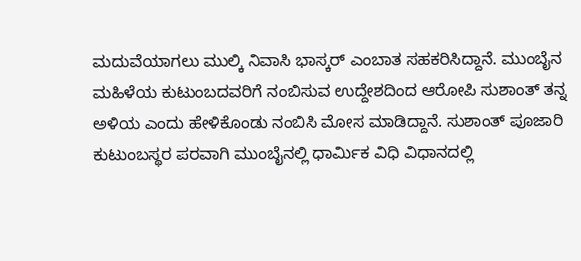ಮದುವೆಯಾಗಲು ಮುಲ್ಕಿ ನಿವಾಸಿ ಭಾಸ್ಕರ್ ಎಂಬಾತ ಸಹಕರಿಸಿದ್ದಾನೆ. ಮುಂಬೈನ ಮಹಿಳೆಯ ಕುಟುಂಬದವರಿಗೆ ನಂಬಿಸುವ ಉದ್ದೇಶದಿಂದ ಆರೋಪಿ ಸುಶಾಂತ್ ತನ್ನ ಅಳಿಯ ಎಂದು ಹೇಳಿಕೊಂಡು ನಂಬಿಸಿ ಮೋಸ ಮಾಡಿದ್ದಾನೆ. ಸುಶಾಂತ್ ಪೂಜಾರಿ ಕುಟುಂಬಸ್ಥರ ಪರವಾಗಿ ಮುಂಬೈನಲ್ಲಿ ಧಾರ್ಮಿಕ ವಿಧಿ ವಿಧಾನದಲ್ಲಿ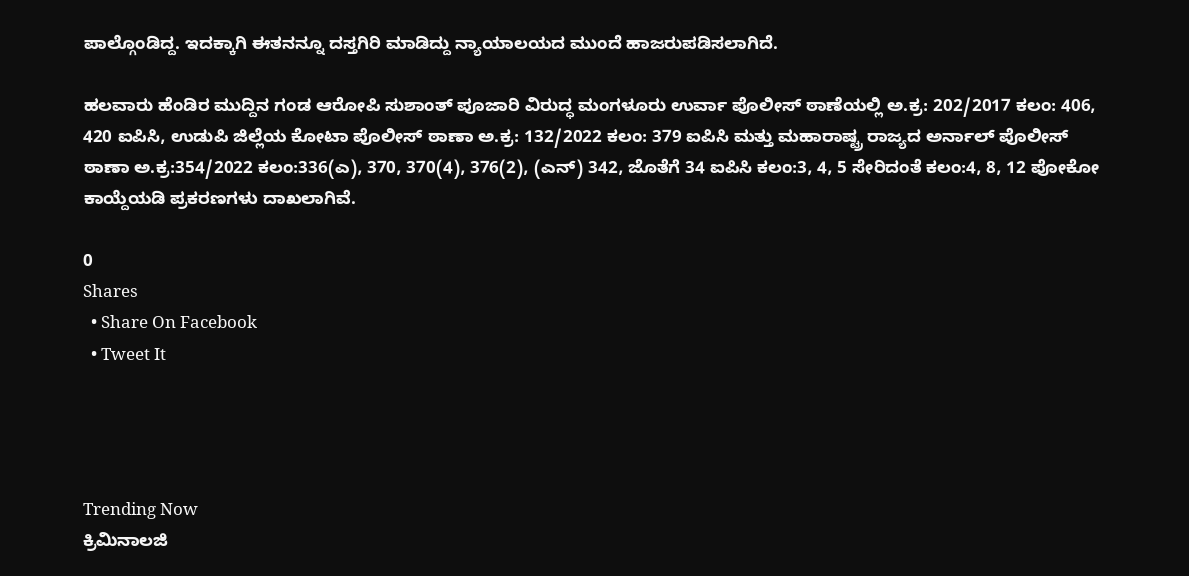ಪಾಲ್ಗೊಂಡಿದ್ದ. ಇದಕ್ಕಾಗಿ ಈತನನ್ನೂ ದಸ್ತಗಿರಿ ಮಾಡಿದ್ದು ನ್ಯಾಯಾಲಯದ ಮುಂದೆ ಹಾಜರುಪಡಿಸಲಾಗಿದೆ.

ಹಲವಾರು ಹೆಂಡಿರ ಮುದ್ದಿನ ಗಂಡ ಆರೋಪಿ ಸುಶಾಂತ್ ಪೂಜಾರಿ ವಿರುದ್ಧ ಮಂಗಳೂರು ಉರ್ವಾ ಪೊಲೀಸ್ ಠಾಣೆಯಲ್ಲಿ ಅ.ಕ್ರ: 202/2017 ಕಲಂ: 406, 420 ಐಪಿಸಿ, ಉಡುಪಿ ಜಿಲ್ಲೆಯ ಕೋಟಾ ಪೊಲೀಸ್ ಠಾಣಾ ಅ.ಕ್ರ: 132/2022 ಕಲಂ: 379 ಐಪಿಸಿ ಮತ್ತು ಮಹಾರಾಷ್ಟ್ರ ರಾಜ್ಯದ ಅರ್ನಾಲ್ ಪೊಲೀಸ್ ಠಾಣಾ ಅ.ಕ್ರ:354/2022 ಕಲಂ:336(ಎ), 370, 370(4), 376(2), (ಎನ್) 342, ಜೊತೆಗೆ 34 ಐಪಿಸಿ ಕಲಂ:3, 4, 5 ಸೇರಿದಂತೆ ಕಲಂ:4, 8, 12 ಪೋಕೋ ಕಾಯ್ದೆಯಡಿ ಪ್ರಕರಣಗಳು ದಾಖಲಾಗಿವೆ.

0
Shares
  • Share On Facebook
  • Tweet It




Trending Now
ಕ್ರಿಮಿನಾಲಜಿ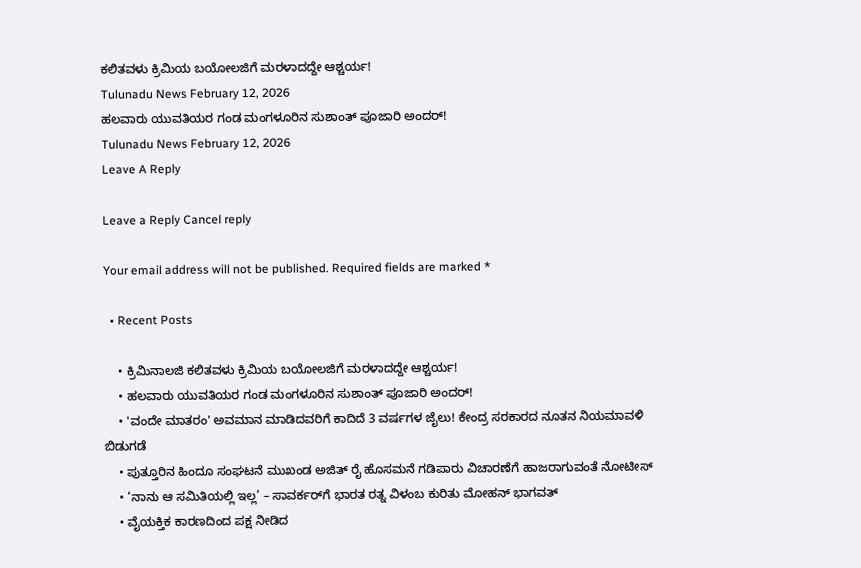ಕಲಿತವಳು ಕ್ರಿಮಿಯ ಬಯೋಲಜಿಗೆ ಮರಳಾದದ್ದೇ ಆಶ್ಚರ್ಯ!
Tulunadu News February 12, 2026
ಹಲವಾರು ಯುವತಿಯರ ಗಂಡ ಮಂಗಳೂರಿನ ಸುಶಾಂತ್ ಪೂಜಾರಿ ಅಂದರ್!
Tulunadu News February 12, 2026
Leave A Reply

Leave a Reply Cancel reply

Your email address will not be published. Required fields are marked *

  • Recent Posts

    • ಕ್ರಿಮಿನಾಲಜಿ ಕಲಿತವಳು ಕ್ರಿಮಿಯ ಬಯೋಲಜಿಗೆ ಮರಳಾದದ್ದೇ ಆಶ್ಚರ್ಯ!
    • ಹಲವಾರು ಯುವತಿಯರ ಗಂಡ ಮಂಗಳೂರಿನ ಸುಶಾಂತ್ ಪೂಜಾರಿ ಅಂದರ್!
    • 'ವಂದೇ ಮಾತರಂ' ಅವಮಾನ ಮಾಡಿದವರಿಗೆ ಕಾದಿದೆ 3 ವರ್ಷಗಳ ಜೈಲು! ಕೇಂದ್ರ ಸರಕಾರದ ನೂತನ ನಿಯಮಾವಳಿ ಬಿಡುಗಡೆ
    • ಪುತ್ತೂರಿನ ಹಿಂದೂ ಸಂಘಟನೆ ಮುಖಂಡ ಅಜಿತ್ ರೈ ಹೊಸಮನೆ ಗಡಿಪಾರು ವಿಚಾರಣೆಗೆ ಹಾಜರಾಗುವಂತೆ ನೋಟೀಸ್
    • ‘ನಾನು ಆ ಸಮಿತಿಯಲ್ಲಿ ಇಲ್ಲ’ – ಸಾವರ್ಕರ್‌ಗೆ ಭಾರತ ರತ್ನ ವಿಳಂಬ ಕುರಿತು ಮೋಹನ್ ಭಾಗವತ್
    • ವೈಯಕ್ತಿಕ ಕಾರಣದಿಂದ ಪಕ್ಷ ನೀಡಿದ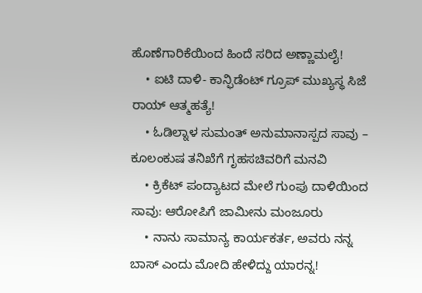ಹೊಣೆಗಾರಿಕೆಯಿಂದ ಹಿಂದೆ ಸರಿದ ಅಣ್ಣಾಮಲೈ!
    • ಐಟಿ ದಾಳಿ- ಕಾನ್ಫಿಡೆಂಟ್ ಗ್ರೂಪ್ ಮುಖ್ಯಸ್ಥ ಸಿಜೆ ರಾಯ್ ಆತ್ಮಹತ್ಯೆ!
    • ಓಡಿಲ್ನಾಳ ಸುಮಂತ್ ಅನುಮಾನಾಸ್ಪದ ಸಾವು – ಕೂಲಂಕುಷ ತನಿಖೆಗೆ ಗೃಹಸಚಿವರಿಗೆ ಮನವಿ
    • ಕ್ರಿಕೆಟ್ ಪಂದ್ಯಾಟದ ಮೇಲೆ ಗುಂಪು ದಾಳಿಯಿಂದ ಸಾವು: ಆರೋಪಿಗೆ ಜಾಮೀನು ಮಂಜೂರು
    • ನಾನು ಸಾಮಾನ್ಯ ಕಾರ್ಯಕರ್ತ, ಅವರು ನನ್ನ ಬಾಸ್ ಎಂದು ಮೋದಿ ಹೇಳಿದ್ದು ಯಾರನ್ನ!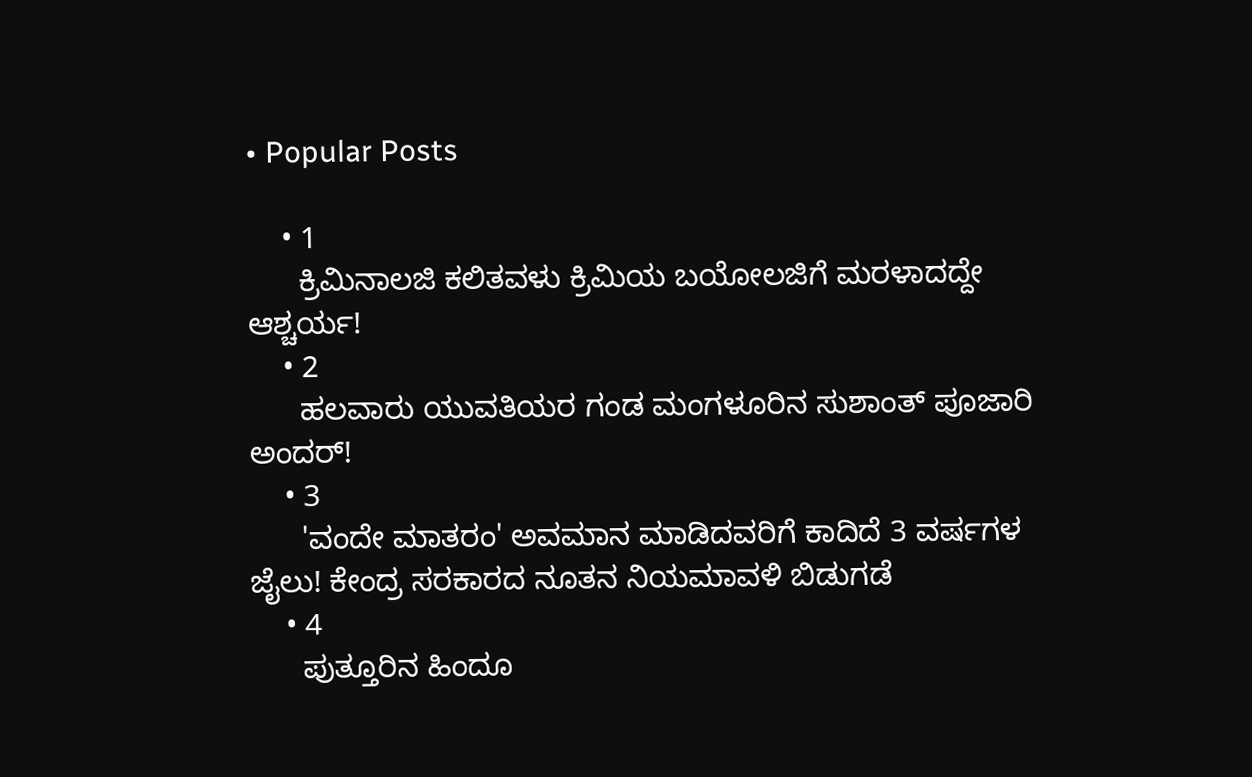• Popular Posts

    • 1
      ಕ್ರಿಮಿನಾಲಜಿ ಕಲಿತವಳು ಕ್ರಿಮಿಯ ಬಯೋಲಜಿಗೆ ಮರಳಾದದ್ದೇ ಆಶ್ಚರ್ಯ!
    • 2
      ಹಲವಾರು ಯುವತಿಯರ ಗಂಡ ಮಂಗಳೂರಿನ ಸುಶಾಂತ್ ಪೂಜಾರಿ ಅಂದರ್!
    • 3
      'ವಂದೇ ಮಾತರಂ' ಅವಮಾನ ಮಾಡಿದವರಿಗೆ ಕಾದಿದೆ 3 ವರ್ಷಗಳ ಜೈಲು! ಕೇಂದ್ರ ಸರಕಾರದ ನೂತನ ನಿಯಮಾವಳಿ ಬಿಡುಗಡೆ
    • 4
      ಪುತ್ತೂರಿನ ಹಿಂದೂ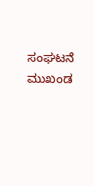ಸಂಘಟನೆ ಮುಖಂಡ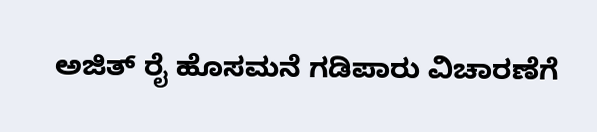ಅಜಿತ್ ರೈ ಹೊಸಮನೆ ಗಡಿಪಾರು ವಿಚಾರಣೆಗೆ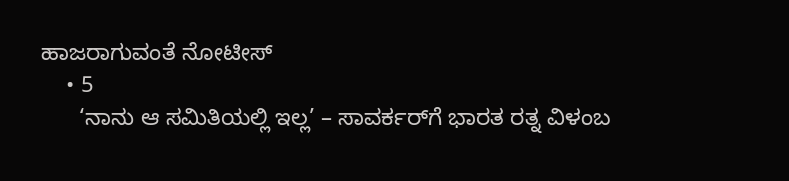ಹಾಜರಾಗುವಂತೆ ನೋಟೀಸ್
    • 5
      ‘ನಾನು ಆ ಸಮಿತಿಯಲ್ಲಿ ಇಲ್ಲ’ – ಸಾವರ್ಕರ್‌ಗೆ ಭಾರತ ರತ್ನ ವಿಳಂಬ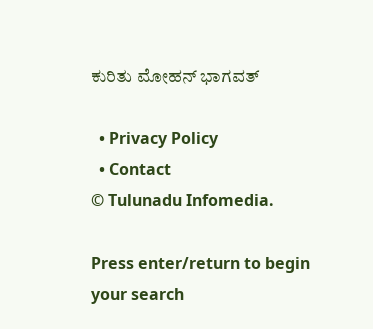ಕುರಿತು ಮೋಹನ್ ಭಾಗವತ್

  • Privacy Policy
  • Contact
© Tulunadu Infomedia.

Press enter/return to begin your search